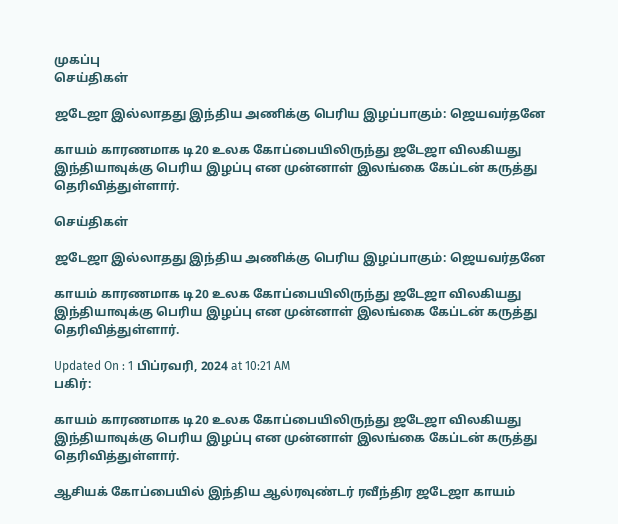முகப்பு
செய்திகள்

ஜடேஜா இல்லாதது இந்திய அணிக்கு பெரிய இழப்பாகும்: ஜெயவர்தனே

காயம் காரணமாக டி20 உலக கோப்பையிலிருந்து ஜடேஜா விலகியது இந்தியாவுக்கு பெரிய இழப்பு என முன்னாள் இலங்கை கேப்டன் கருத்து தெரிவித்துள்ளார்.

செய்திகள்

ஜடேஜா இல்லாதது இந்திய அணிக்கு பெரிய இழப்பாகும்: ஜெயவர்தனே

காயம் காரணமாக டி20 உலக கோப்பையிலிருந்து ஜடேஜா விலகியது இந்தியாவுக்கு பெரிய இழப்பு என முன்னாள் இலங்கை கேப்டன் கருத்து தெரிவித்துள்ளார்.

Updated On : 1 பிப்ரவரி, 2024 at 10:21 AM
பகிர்:

காயம் காரணமாக டி20 உலக கோப்பையிலிருந்து ஜடேஜா விலகியது இந்தியாவுக்கு பெரிய இழப்பு என முன்னாள் இலங்கை கேப்டன் கருத்து தெரிவித்துள்ளார்.

ஆசியக் கோப்பையில் இந்திய ஆல்ரவுண்டர் ரவீந்திர ஜடேஜா காயம்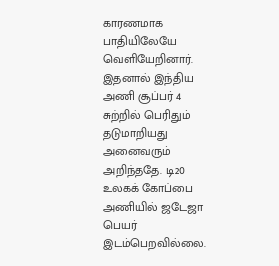காரணமாக பாதியிலேயே வெளியேறினார். இதனால் இந்திய அணி சூப்பர் 4 சுற்றில் பெரிதும் தடுமாறியது அனைவரும் அறிந்ததே. டி20 உலகக் கோப்பை அணியில் ஜடேஜா பெயர் இடம்பெறவில்லை.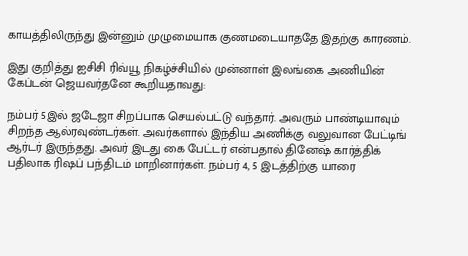காயத்திலிருந்து இன்னும் முழுமையாக குணமடையாததே இதற்கு காரணம்.

இது குறித்து ஐசிசி ரிவ்யூ நிகழ்ச்சியில் முன்னாள் இலங்கை அணியின் கேப்டன் ஜெயவர்தனே கூறியதாவது:

நம்பர் 5இல் ஜடேஜா சிறப்பாக செயல்பட்டு வந்தார். அவரும் பாண்டியாவும் சிறந்த ஆல்ரவுண்டர்கள். அவர்களால் இந்திய அணிக்கு வலுவான பேட்டிங் ஆர்டர் இருந்தது. அவர் இடது கை பேட்டர் என்பதால் தினேஷ் கார்த்திக் பதிலாக ரிஷப் பந்திடம் மாறினார்கள். நம்பர் 4, 5 இடத்திற்கு யாரை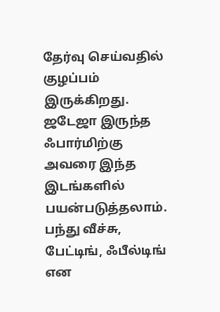தேர்வு செய்வதில் குழப்பம் இருக்கிறது. ஜடேஜா இருந்த ஃபார்மிற்கு அவரை இந்த இடங்களில் பயன்படுத்தலாம். பந்து வீச்சு, பேட்டிங், ஃபீல்டிங் என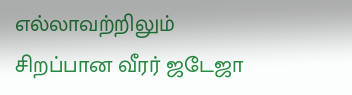எல்லாவற்றிலும் சிறப்பான வீரர் ஜடேஜா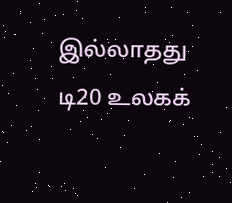இல்லாதது டி20 உலகக்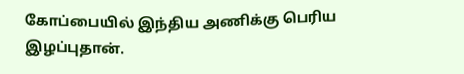கோப்பையில் இந்திய அணிக்கு பெரிய இழப்புதான்.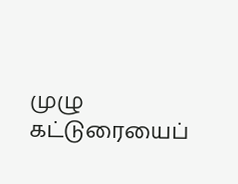முழு கட்டுரையைப்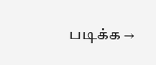படிக்க →